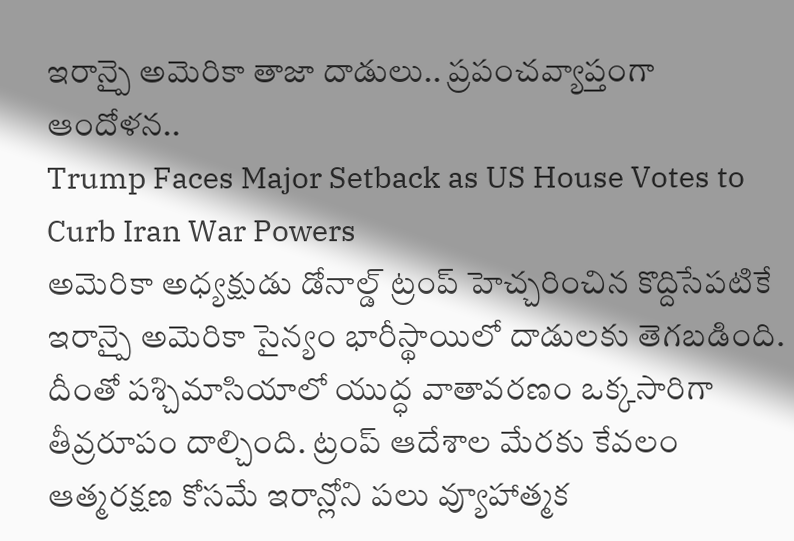ఇరాన్పై అమెరికా తాజా దాడులు.. ప్రపంచవ్యాప్తంగా ఆందోళన..
Trump Faces Major Setback as US House Votes to Curb Iran War Powers
అమెరికా అధ్యక్షుడు డోనాల్డ్ ట్రంప్ హెచ్చరించిన కొద్దిసేపటికే ఇరాన్పై అమెరికా సైన్యం భారీస్థాయిలో దాడులకు తెగబడింది. దీంతో పశ్చిమాసియాలో యుద్ధ వాతావరణం ఒక్కసారిగా తీవ్రరూపం దాల్చింది. ట్రంప్ ఆదేశాల మేరకు కేవలం ఆత్మరక్షణ కోసమే ఇరాన్లోని పలు వ్యూహాత్మక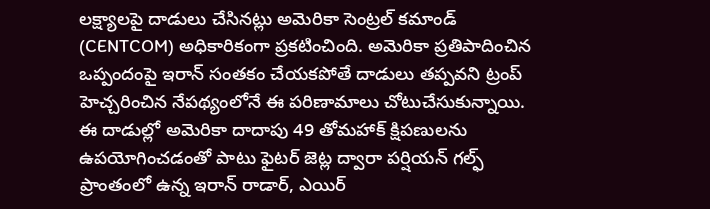లక్ష్యాలపై దాడులు చేసినట్లు అమెరికా సెంట్రల్ కమాండ్ (CENTCOM) అధికారికంగా ప్రకటించింది. అమెరికా ప్రతిపాదించిన ఒప్పందంపై ఇరాన్ సంతకం చేయకపోతే దాడులు తప్పవని ట్రంప్ హెచ్చరించిన నేపథ్యంలోనే ఈ పరిణామాలు చోటుచేసుకున్నాయి.
ఈ దాడుల్లో అమెరికా దాదాపు 49 తోమహాక్ క్షిపణులను ఉపయోగించడంతో పాటు ఫైటర్ జెట్ల ద్వారా పర్షియన్ గల్ఫ్ ప్రాంతంలో ఉన్న ఇరాన్ రాడార్, ఎయిర్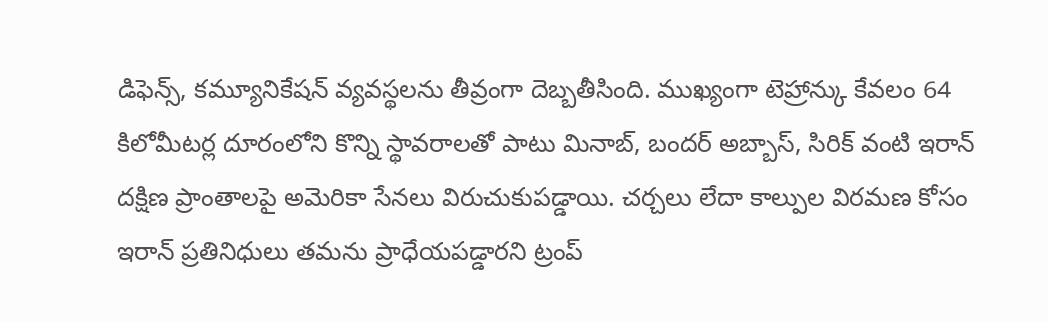డిఫెన్స్, కమ్యూనికేషన్ వ్యవస్థలను తీవ్రంగా దెబ్బతీసింది. ముఖ్యంగా టెహ్రాన్కు కేవలం 64 కిలోమీటర్ల దూరంలోని కొన్ని స్థావరాలతో పాటు మినాబ్, బందర్ అబ్బాస్, సిరిక్ వంటి ఇరాన్ దక్షిణ ప్రాంతాలపై అమెరికా సేనలు విరుచుకుపడ్డాయి. చర్చలు లేదా కాల్పుల విరమణ కోసం ఇరాన్ ప్రతినిధులు తమను ప్రాధేయపడ్డారని ట్రంప్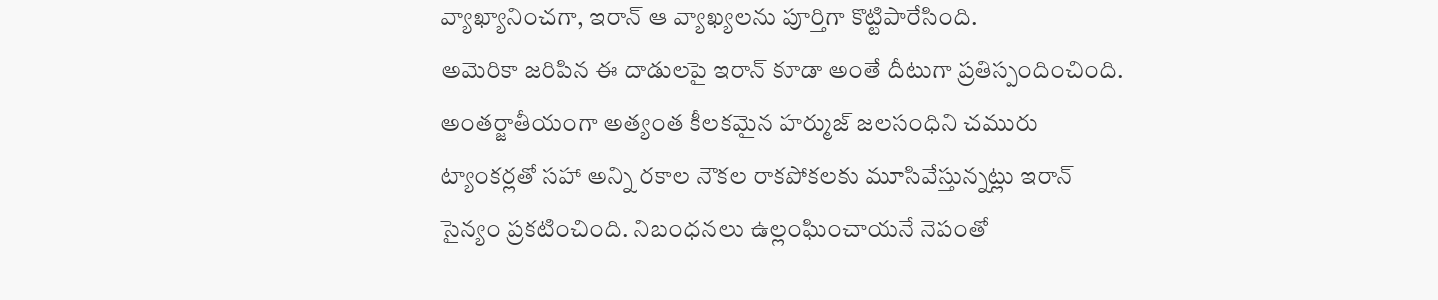వ్యాఖ్యానించగా, ఇరాన్ ఆ వ్యాఖ్యలను పూర్తిగా కొట్టిపారేసింది.
అమెరికా జరిపిన ఈ దాడులపై ఇరాన్ కూడా అంతే దీటుగా ప్రతిస్పందించింది. అంతర్జాతీయంగా అత్యంత కీలకమైన హర్ముజ్ జలసంధిని చమురు ట్యాంకర్లతో సహా అన్ని రకాల నౌకల రాకపోకలకు మూసివేస్తున్నట్లు ఇరాన్ సైన్యం ప్రకటించింది. నిబంధనలు ఉల్లంఘించాయనే నెపంతో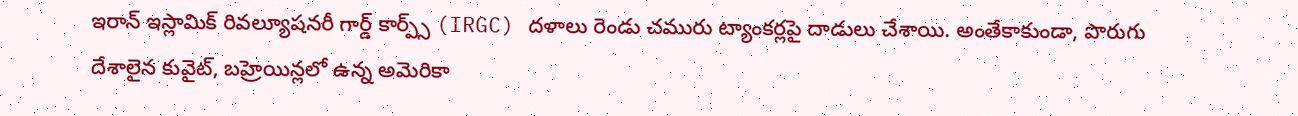ఇరాన్ ఇస్లామిక్ రివల్యూషనరీ గార్డ్ కార్ప్స్ (IRGC) దళాలు రెండు చమురు ట్యాంకర్లపై దాడులు చేశాయి. అంతేకాకుండా, పొరుగు దేశాలైన కువైట్, బహ్రెయిన్లలో ఉన్న అమెరికా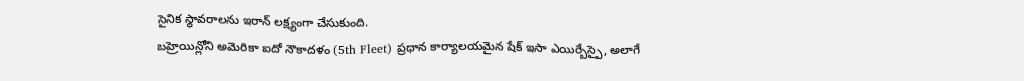సైనిక స్థావరాలను ఇరాన్ లక్ష్యంగా చేసుకుంది.
బహ్రెయిన్లోని అమెరికా ఐదో నౌకాదళం (5th Fleet) ప్రధాన కార్యాలయమైన షేక్ ఇసా ఎయిర్బేస్పై, అలాగే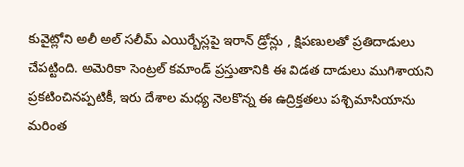కువైట్లోని అలీ అల్ సలీమ్ ఎయిర్బేస్లపై ఇరాన్ డ్రోన్లు , క్షిపణులతో ప్రతిదాడులు చేపట్టింది. అమెరికా సెంట్రల్ కమాండ్ ప్రస్తుతానికి ఈ విడత దాడులు ముగిశాయని ప్రకటించినప్పటికీ, ఇరు దేశాల మధ్య నెలకొన్న ఈ ఉద్రిక్తతలు పశ్చిమాసియాను మరింత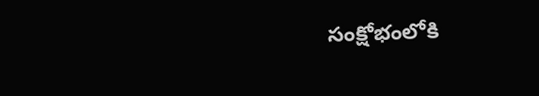సంక్షోభంలోకి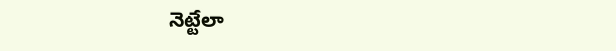నెట్టేలా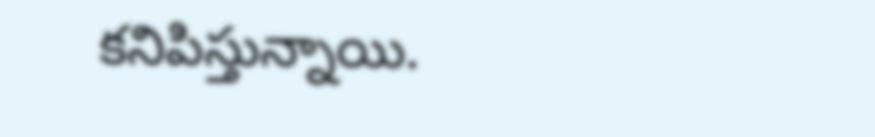కనిపిస్తున్నాయి.